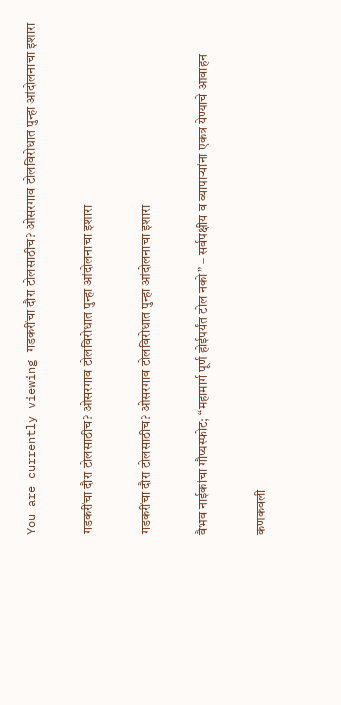You are currently viewing गडकरींचा दौरा टोलसाठीच? ओसरगाव टोलविरोधात पुन्हा आंदोलनाचा इशारा

गडकरींचा दौरा टोलसाठीच? ओसरगाव टोलविरोधात पुन्हा आंदोलनाचा इशारा

गडकरींचा दौरा टोलसाठीच? ओसरगाव टोलविरोधात पुन्हा आंदोलनाचा इशारा

वैभव नाईकांचा गौप्यस्फोट; “महामार्ग पूर्ण होईपर्यंत टोल नको” – सर्वपक्षीय व व्यापाऱ्यांना एकत्र येण्याचे आवाहन

कणकवली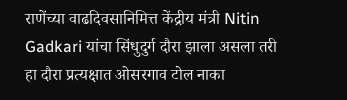राणेंच्या वाढदिवसानिमित्त केंद्रीय मंत्री Nitin Gadkari यांचा सिंधुदुर्ग दौरा झाला असला तरी हा दौरा प्रत्यक्षात ओसरगाव टोल नाका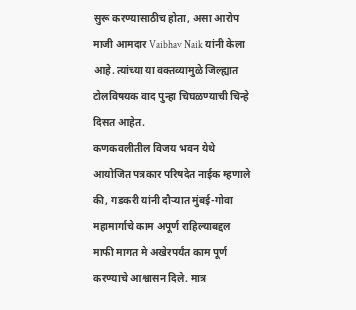सुरू करण्यासाठीच होता, असा आरोप माजी आमदार Vaibhav Naik यांनी केला आहे. त्यांच्या या वक्तव्यामुळे जिल्ह्यात टोलविषयक वाद पुन्हा चिघळण्याची चिन्हे दिसत आहेत.
कणकवलीतील विजय भवन येथे आयोजित पत्रकार परिषदेत नाईक म्हणाले की, गडकरी यांनी दौऱ्यात मुंबई-गोवा महामार्गाचे काम अपूर्ण राहिल्याबद्दल माफी मागत मे अखेरपर्यंत काम पूर्ण करण्याचे आश्वासन दिले. मात्र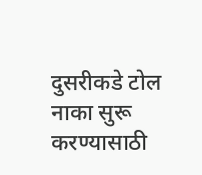दुसरीकडे टोल नाका सुरू करण्यासाठी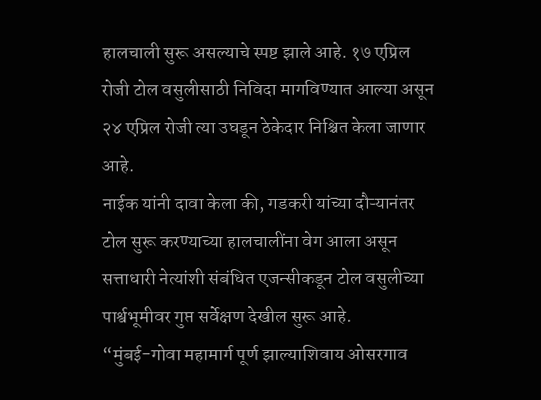हालचाली सुरू असल्याचे स्पष्ट झाले आहे. १७ एप्रिल रोजी टोल वसुलीसाठी निविदा मागविण्यात आल्या असून २४ एप्रिल रोजी त्या उघडून ठेकेदार निश्चित केला जाणार आहे.
नाईक यांनी दावा केला की, गडकरी यांच्या दौऱ्यानंतर टोल सुरू करण्याच्या हालचालींना वेग आला असून सत्ताधारी नेत्यांशी संबंधित एजन्सीकडून टोल वसुलीच्या पार्श्वभूमीवर गुप्त सर्वेक्षण देखील सुरू आहे.
“मुंबई-गोवा महामार्ग पूर्ण झाल्याशिवाय ओसरगाव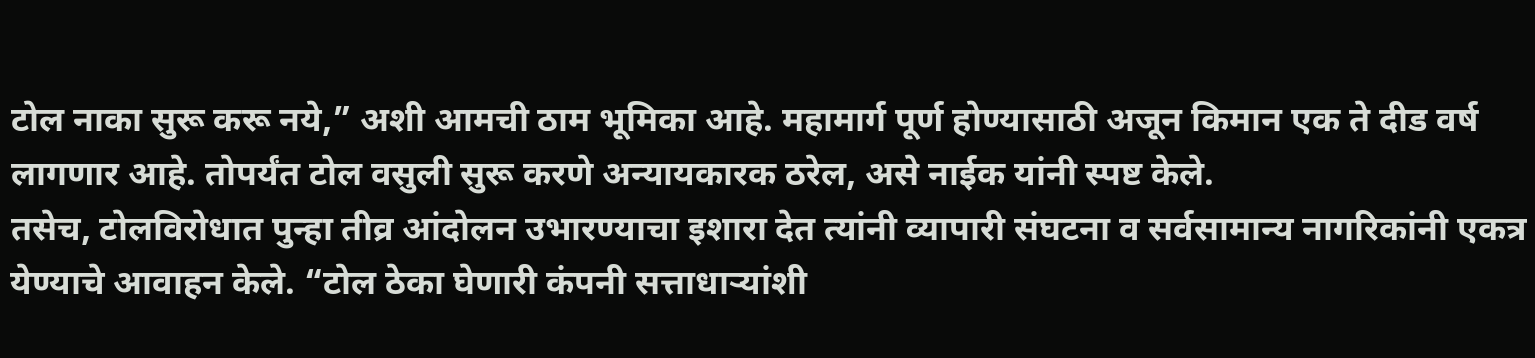टोल नाका सुरू करू नये,” अशी आमची ठाम भूमिका आहे. महामार्ग पूर्ण होण्यासाठी अजून किमान एक ते दीड वर्ष लागणार आहे. तोपर्यंत टोल वसुली सुरू करणे अन्यायकारक ठरेल, असे नाईक यांनी स्पष्ट केले.
तसेच, टोलविरोधात पुन्हा तीव्र आंदोलन उभारण्याचा इशारा देत त्यांनी व्यापारी संघटना व सर्वसामान्य नागरिकांनी एकत्र येण्याचे आवाहन केले. “टोल ठेका घेणारी कंपनी सत्ताधाऱ्यांशी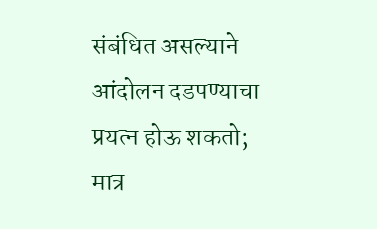संबंधित असल्याने आंदोलन दडपण्याचा प्रयत्न होऊ शकतो; मात्र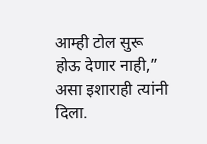आम्ही टोल सुरू होऊ देणार नाही,” असा इशाराही त्यांनी दिला.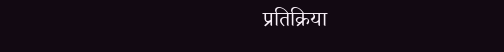प्रतिक्रिया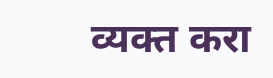व्यक्त करा